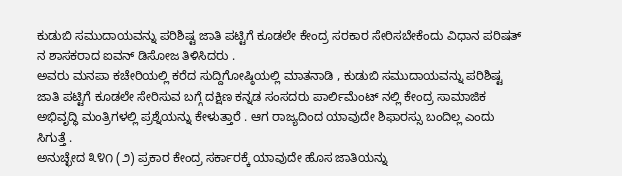ಕುಡುಬಿ ಸಮುದಾಯವನ್ನು ಪರಿಶಿಷ್ಟ ಜಾತಿ ಪಟ್ಟಿಗೆ ಕೂಡಲೇ ಕೇಂದ್ರ ಸರಕಾರ ಸೇರಿಸಬೇಕೆಂದು ವಿಧಾನ ಪರಿಷತ್ ನ ಶಾಸಕರಾದ ಐವನ್ ಡಿಸೋಜ ತಿಳಿಸಿದರು .
ಅವರು ಮನಪಾ ಕಚೇರಿಯಲ್ಲಿ ಕರೆದ ಸುದ್ದಿಗೋಷ್ಠಿಯಲ್ಲಿ ಮಾತನಾಡಿ , ಕುಡುಬಿ ಸಮುದಾಯವನ್ನು ಪರಿಶಿಷ್ಟ ಜಾತಿ ಪಟ್ಟಿಗೆ ಕೂಡಲೇ ಸೇರಿಸುವ ಬಗ್ಗೆ ದಕ್ಷಿಣ ಕನ್ನಡ ಸಂಸದರು ಪಾರ್ಲಿಮೆಂಟ್ ನಲ್ಲಿ ಕೇಂದ್ರ ಸಾಮಾಜಿಕ ಅಭಿವೃದ್ಧಿ ಮಂತ್ರಿಗಳಲ್ಲಿ ಪ್ರಶ್ನೆಯನ್ನು ಕೇಳುತ್ತಾರೆ . ಆಗ ರಾಜ್ಯದಿಂದ ಯಾವುದೇ ಶಿಫಾರಸ್ಸು ಬಂದಿಲ್ಲ ಎಂದು ಸಿಗುತ್ತೆ .
ಅನುಚ್ಛೇದ ೩೪೧ (೨) ಪ್ರಕಾರ ಕೇಂದ್ರ ಸರ್ಕಾರಕ್ಕೆ ಯಾವುದೇ ಹೊಸ ಜಾತಿಯನ್ನು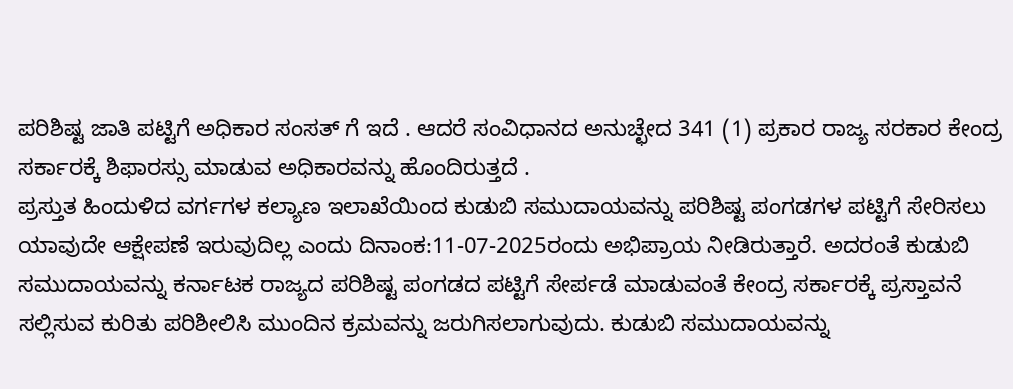ಪರಿಶಿಷ್ಟ ಜಾತಿ ಪಟ್ಟಿಗೆ ಅಧಿಕಾರ ಸಂಸತ್ ಗೆ ಇದೆ . ಆದರೆ ಸಂವಿಧಾನದ ಅನುಚ್ಛೇದ 341 (1) ಪ್ರಕಾರ ರಾಜ್ಯ ಸರಕಾರ ಕೇಂದ್ರ ಸರ್ಕಾರಕ್ಕೆ ಶಿಫಾರಸ್ಸು ಮಾಡುವ ಅಧಿಕಾರವನ್ನು ಹೊಂದಿರುತ್ತದೆ .
ಪ್ರಸ್ತುತ ಹಿಂದುಳಿದ ವರ್ಗಗಳ ಕಲ್ಯಾಣ ಇಲಾಖೆಯಿಂದ ಕುಡುಬಿ ಸಮುದಾಯವನ್ನು ಪರಿಶಿಷ್ಟ ಪಂಗಡಗಳ ಪಟ್ಟಿಗೆ ಸೇರಿಸಲು ಯಾವುದೇ ಆಕ್ಷೇಪಣೆ ಇರುವುದಿಲ್ಲ ಎಂದು ದಿನಾಂಕ:11-07-2025ರಂದು ಅಭಿಪ್ರಾಯ ನೀಡಿರುತ್ತಾರೆ. ಅದರಂತೆ ಕುಡುಬಿ ಸಮುದಾಯವನ್ನು ಕರ್ನಾಟಕ ರಾಜ್ಯದ ಪರಿಶಿಷ್ಟ ಪಂಗಡದ ಪಟ್ಟಿಗೆ ಸೇರ್ಪಡೆ ಮಾಡುವಂತೆ ಕೇಂದ್ರ ಸರ್ಕಾರಕ್ಕೆ ಪ್ರಸ್ತಾವನೆ ಸಲ್ಲಿಸುವ ಕುರಿತು ಪರಿಶೀಲಿಸಿ ಮುಂದಿನ ಕ್ರಮವನ್ನು ಜರುಗಿಸಲಾಗುವುದು. ಕುಡುಬಿ ಸಮುದಾಯವನ್ನು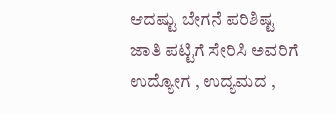ಆದಷ್ಟು ಬೇಗನೆ ಪರಿಶಿಷ್ಟ ಜಾತಿ ಪಟ್ಟಿಗೆ ಸೇರಿಸಿ ಅವರಿಗೆ ಉದ್ಯೋಗ , ಉದ್ಯಮದ ,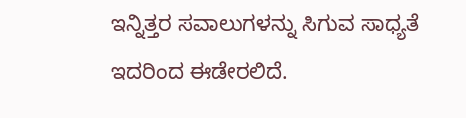ಇನ್ನಿತ್ತರ ಸವಾಲುಗಳನ್ನು ಸಿಗುವ ಸಾಧ್ಯತೆ ಇದರಿಂದ ಈಡೇರಲಿದೆ.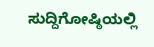ಸುದ್ದಿಗೋಷ್ಠಿಯಲ್ಲಿ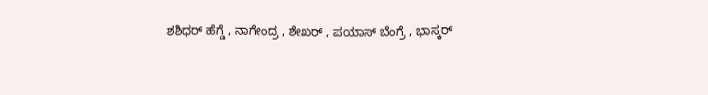ಶಶಿಧರ್ ಹೆಗ್ಡೆ , ನಾಗೇಂದ್ರ , ಶೇಖರ್ , ಪಯಾಸ್ ಬೆಂಗ್ರೆ , ಭಾಸ್ಕರ್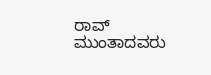ರಾವ್ ಮುಂತಾದವರು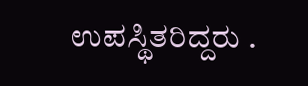ಉಪಸ್ಥಿತರಿದ್ದರು .